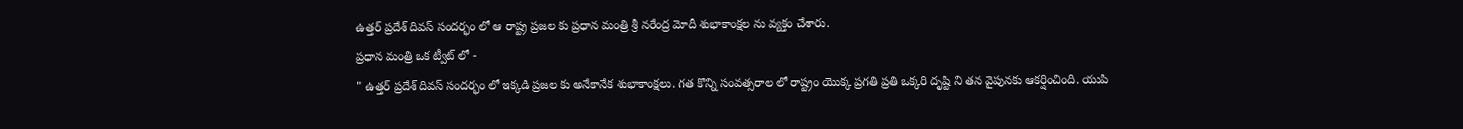ఉత్తర్ ప్రదేశ్ దివస్ సందర్భం లో ఆ రాష్ట్ర ప్రజల కు ప్రధాన మంత్రి శ్రీ నరేంద్ర మోదీ శుభాకాంక్షల ను వ్యక్తం చేశారు.
ప్రధాన మంత్రి ఒక ట్వీట్ లో -
" ఉత్తర్ ప్రదేశ్ దివస్ సందర్భం లో ఇక్కడి ప్రజల కు అనేకానేక శుభాకాంక్షలు. గత కొన్ని సంవత్సరాల లో రాష్ట్రం యొక్క ప్రగతి ప్రతి ఒక్కరి దృష్టి ని తన వైపునకు ఆకర్షించింది. యుపి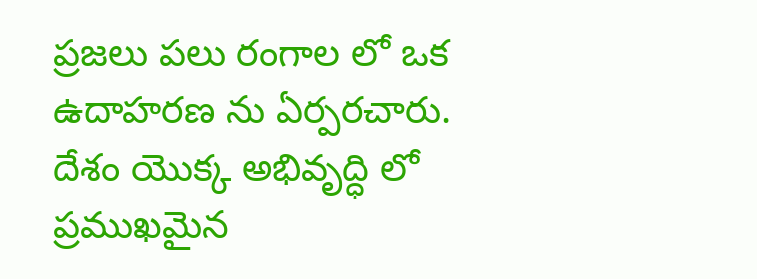ప్రజలు పలు రంగాల లో ఒక ఉదాహరణ ను ఏర్పరచారు. దేశం యొక్క అభివృద్ధి లో ప్రముఖమైన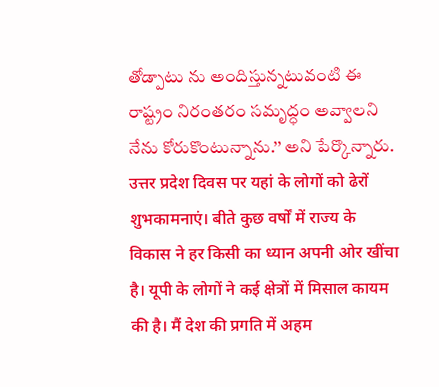తోడ్పాటు ను అందిస్తున్నటువంటి ఈ రాష్ట్రం నిరంతరం సమృద్ధం అవ్వాలని నేను కోరుకొంటున్నాను.’’ అని పేర్కొన్నారు.
उत्तर प्रदेश दिवस पर यहां के लोगों को ढेरों शुभकामनाएं। बीते कुछ वर्षों में राज्य के विकास ने हर किसी का ध्यान अपनी ओर खींचा है। यूपी के लोगों ने कई क्षेत्रों में मिसाल कायम की है। मैं देश की प्रगति में अहम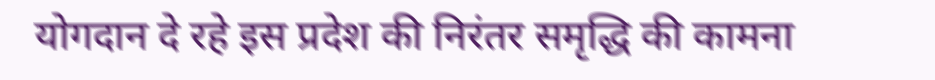योगदान दे रहे इस प्रदेश की निरंतर समृद्धि की कामना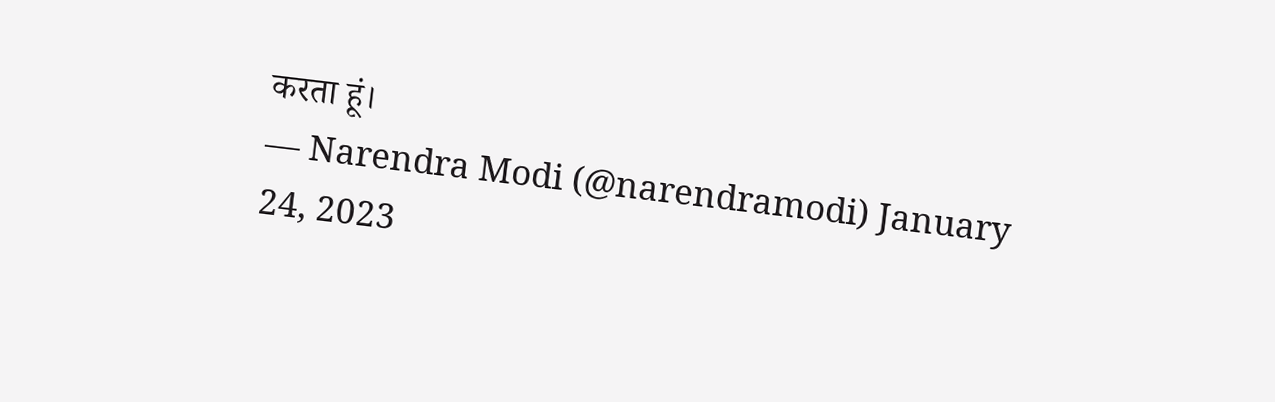करता हूं।
— Narendra Modi (@narendramodi) January 24, 2023